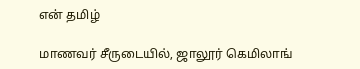என் தமிழ்

மாணவர் சீருடையில், ஜாலூர் கெமிலாங்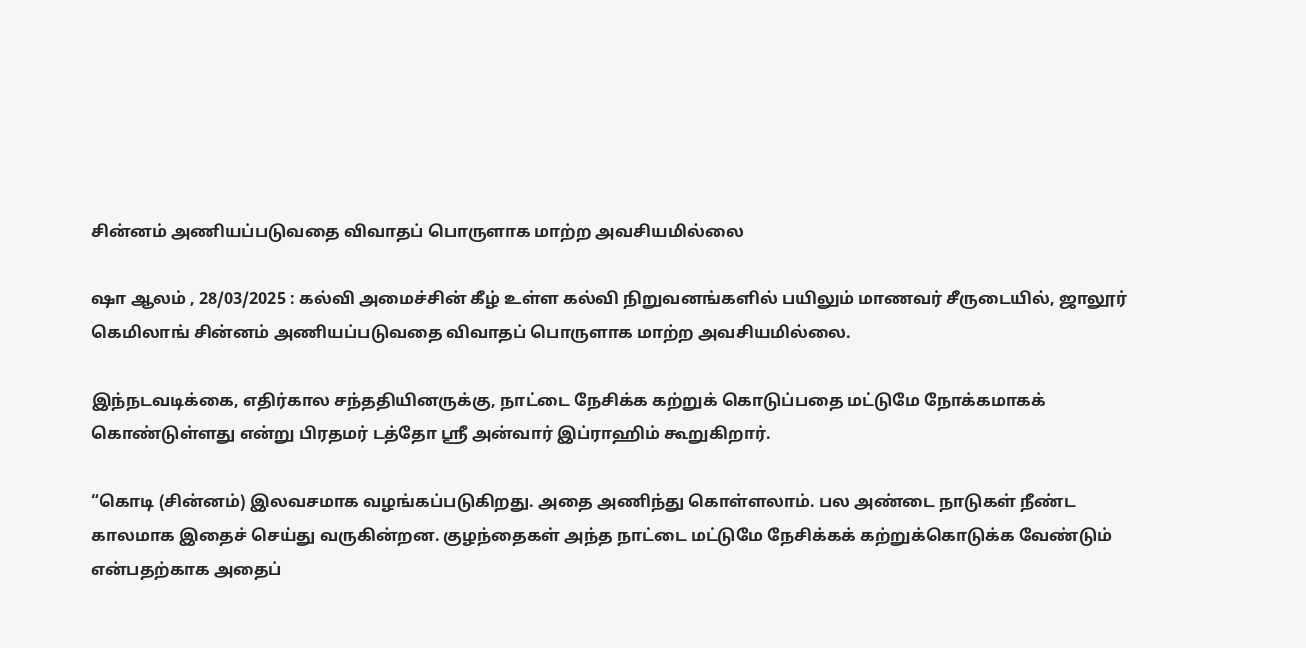சின்னம் அணியப்படுவதை விவாதப் பொருளாக மாற்ற அவசியமில்லை

ஷா ஆலம் , 28/03/2025 : கல்வி அமைச்சின் கீழ் உள்ள கல்வி நிறுவனங்களில் பயிலும் மாணவர் சீருடையில், ஜாலூர் கெமிலாங் சின்னம் அணியப்படுவதை விவாதப் பொருளாக மாற்ற அவசியமில்லை.

இந்நடவடிக்கை, எதிர்கால சந்ததியினருக்கு, நாட்டை நேசிக்க கற்றுக் கொடுப்பதை மட்டுமே நோக்கமாகக் கொண்டுள்ளது என்று பிரதமர் டத்தோ ஸ்ரீ அன்வார் இப்ராஹிம் கூறுகிறார்.

“கொடி (சின்னம்) இலவசமாக வழங்கப்படுகிறது. அதை அணிந்து கொள்ளலாம். பல அண்டை நாடுகள் நீண்ட காலமாக இதைச் செய்து வருகின்றன. குழந்தைகள் அந்த நாட்டை மட்டுமே நேசிக்கக் கற்றுக்கொடுக்க வேண்டும் என்பதற்காக அதைப்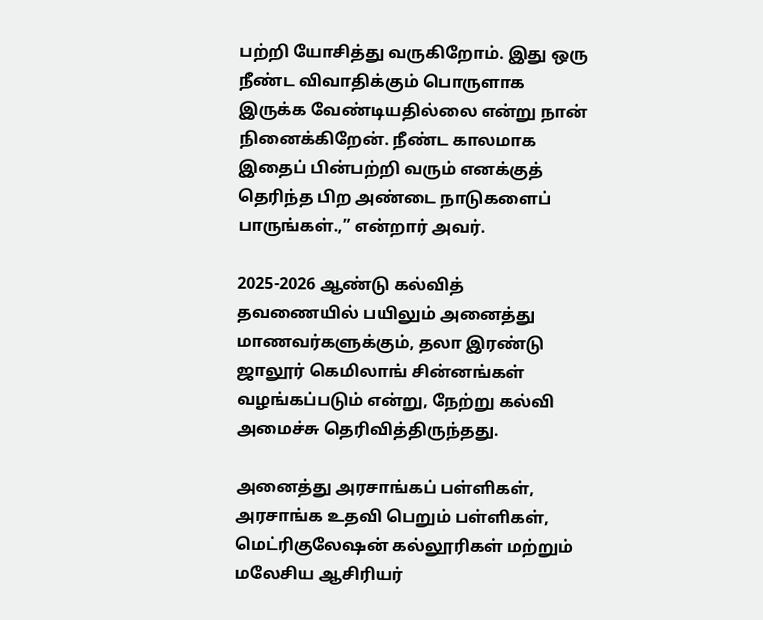பற்றி யோசித்து வருகிறோம். இது ஒரு நீண்ட விவாதிக்கும் பொருளாக இருக்க வேண்டியதில்லை என்று நான் நினைக்கிறேன். நீண்ட காலமாக இதைப் பின்பற்றி வரும் எனக்குத் தெரிந்த பிற அண்டை நாடுகளைப் பாருங்கள்.,” என்றார் அவர்.

2025-2026 ஆண்டு கல்வித் தவணையில் பயிலும் அனைத்து மாணவர்களுக்கும், தலா இரண்டு ஜாலூர் கெமிலாங் சின்னங்கள் வழங்கப்படும் என்று, நேற்று கல்வி அமைச்சு தெரிவித்திருந்தது.

அனைத்து அரசாங்கப் பள்ளிகள், அரசாங்க உதவி பெறும் பள்ளிகள், மெட்ரிகுலேஷன் கல்லூரிகள் மற்றும் மலேசிய ஆசிரியர்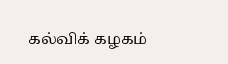கல்விக் கழகம்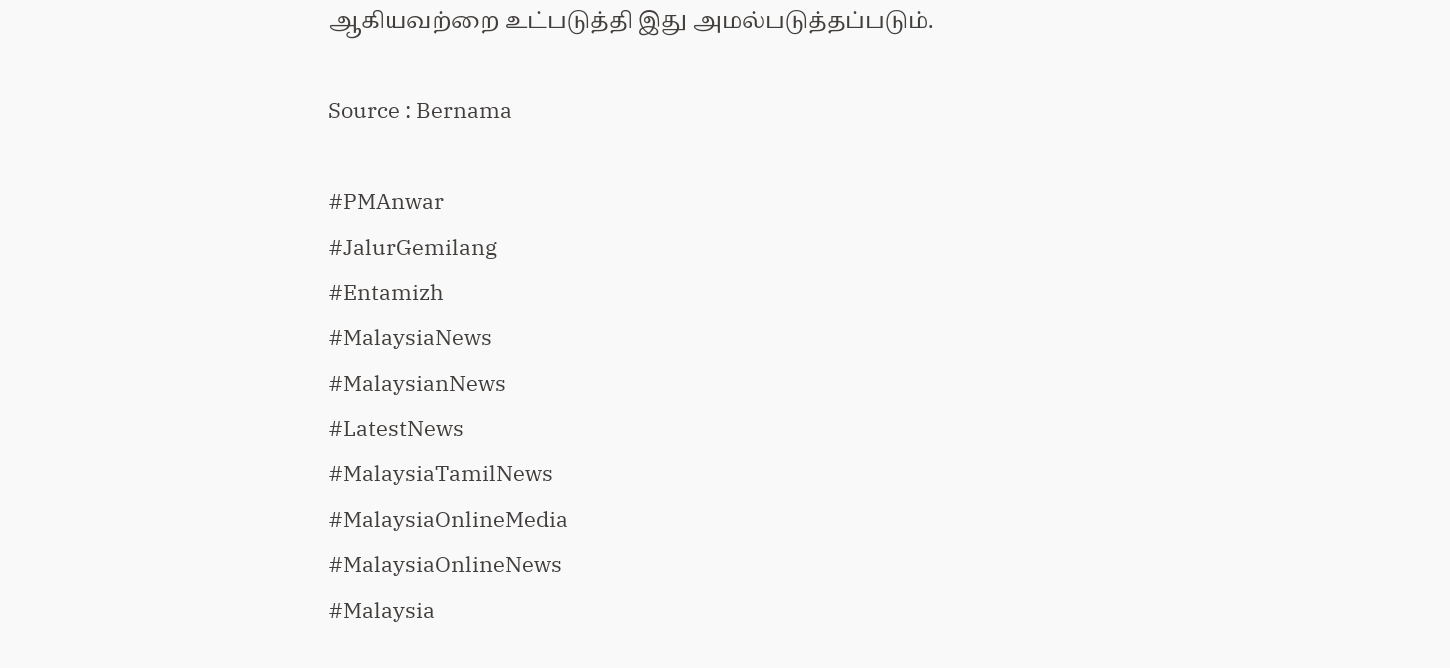ஆகியவற்றை உட்படுத்தி இது அமல்படுத்தப்படும்.

Source : Bernama

#PMAnwar
#JalurGemilang
#Entamizh
#MalaysiaNews
#MalaysianNews
#LatestNews
#MalaysiaTamilNews
#MalaysiaOnlineMedia
#MalaysiaOnlineNews
#Malaysia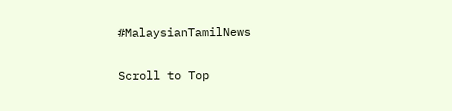#MalaysianTamilNews

Scroll to Top